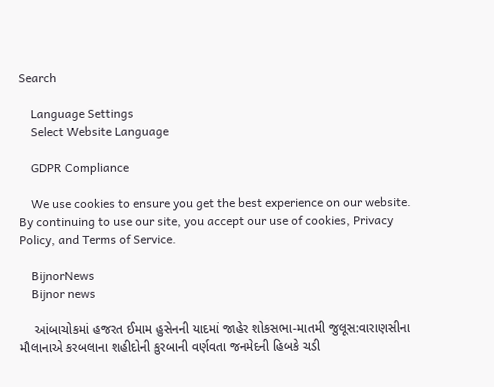Search

    Language Settings
    Select Website Language

    GDPR Compliance

    We use cookies to ensure you get the best experience on our website. By continuing to use our site, you accept our use of cookies, Privacy Policy, and Terms of Service.

    BijnorNews
    Bijnor news

    આંબાચોકમાં હજરત ઈમામ હુસેનની યાદમાં જાહેર શોકસભા-માતમી જુલૂસ:વારાણસીના મૌલાનાએ કરબલાના શહીદોની કુરબાની વર્ણવતા જનમેદની હિબકે ચડી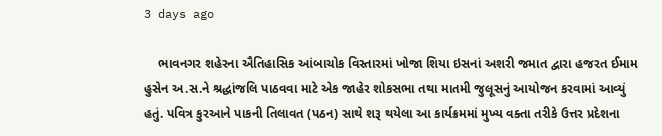3 days ago

    ભાવનગર શહેરના ઐતિહાસિક આંબાચોક વિસ્તારમાં ખોજા શિયા ઇસનાં અશરી જમાત દ્વારા હજરત ઈમામ હુસેન અ.સ.ને શ્રદ્ધાંજલિ પાઠવવા માટે એક જાહેર શોકસભા તથા માતમી જુલૂસનું આયોજન કરવામાં આવ્યું હતું. પવિત્ર કુરઆને પાકની તિલાવત (પઠન) સાથે શરૂ થયેલા આ કાર્યક્રમમાં મુખ્ય વક્તા તરીકે ઉત્તર પ્રદેશના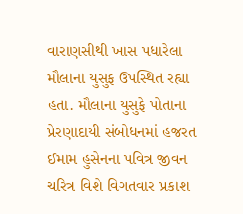વારાણસીથી ખાસ પધારેલા મૌલાના યુસુફ ઉપસ્થિત રહ્યા હતા. મૌલાના યુસુફે પોતાના પ્રેરણાદાયી સંબોધનમાં હજરત ઈમામ હુસેનના પવિત્ર જીવન ચરિત્ર વિશે વિગતવાર પ્રકાશ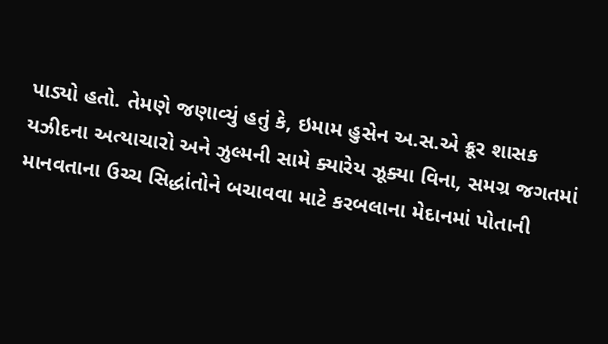પાડ્યો હતો. તેમણે જણાવ્યું હતું કે, ઇમામ હુસેન અ.સ.એ ક્રૂર શાસક યઝીદના અત્યાચારો અને ઝુલ્મની સામે ક્યારેય ઝૂક્યા વિના, સમગ્ર જગતમાં માનવતાના ઉચ્ચ સિદ્ધાંતોને બચાવવા માટે કરબલાના મેદાનમાં પોતાની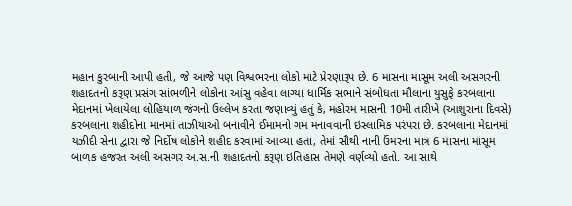મહાન કુરબાની આપી હતી, જે આજે પણ વિશ્વભરના લોકો માટે પ્રેરણારૂપ છે. 6 માસના માસૂમ અલી અસગરની શહાદતનો કરૂણ પ્રસંગ સાંભળીને લોકોના આંસુ વહેવા લાગ્યા ધાર્મિક સભાને સંબોધતા મૌલાના યુસુફે કરબલાના મેદાનમાં ખેલાયેલા લોહિયાળ જંગનો ઉલ્લેખ કરતા જણાવ્યું હતું કે, મહોરમ માસની 10મી તારીખે (આશુરાના દિવસે) કરબલાના શહીદોના માનમાં તાઝીયાઓ બનાવીને ઈમામનો ગમ મનાવવાની ઇસ્લામિક પરંપરા છે. કરબલાના મેદાનમાં યઝીદી સેના દ્વારા જે નિર્દોષ લોકોને શહીદ કરવામાં આવ્યા હતા, તેમાં સૌથી નાની ઉંમરના માત્ર 6 માસના માસૂમ બાળક હજરત અલી અસગર અ.સ.ની શહાદતનો કરૂણ ઇતિહાસ તેમણે વર્ણવ્યો હતો. આ સાથે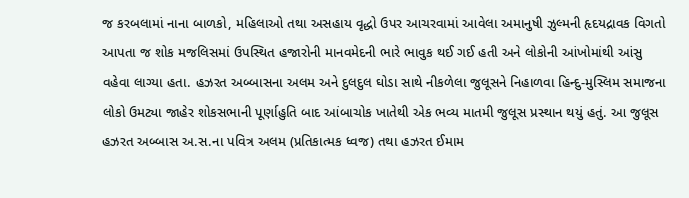જ કરબલામાં નાના બાળકો, મહિલાઓ તથા અસહાય વૃદ્ધો ઉપર આચરવામાં આવેલા અમાનુષી ઝુલ્મની હૃદયદ્રાવક વિગતો આપતા જ શોક મજલિસમાં ઉપસ્થિત હજારોની માનવમેદની ભારે ભાવુક થઈ ગઈ હતી અને લોકોની આંખોમાંથી આંસુ વહેવા લાગ્યા હતા. હઝરત અબ્બાસના અલમ અને દુલદુલ ઘોડા સાથે નીકળેલા જુલૂસને નિહાળવા હિન્દુ-મુસ્લિમ સમાજના લોકો ઉમટ્યા જાહેર શોકસભાની પૂર્ણાહુતિ બાદ આંબાચોક ખાતેથી એક ભવ્ય માતમી જુલૂસ પ્રસ્થાન થયું હતું. આ જુલૂસ હઝરત અબ્બાસ અ.સ.ના પવિત્ર અલમ (પ્રતિકાત્મક ધ્વજ) તથા હઝરત ઈમામ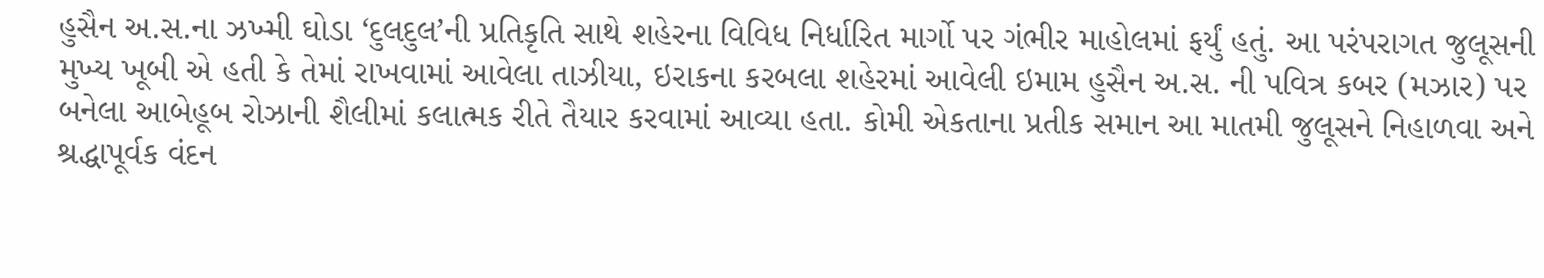હુસૈન અ.સ.ના ઝખ્મી ઘોડા ‘દુલદુલ’ની પ્રતિકૃતિ સાથે શહેરના વિવિધ નિર્ધારિત માર્ગો પર ગંભીર માહોલમાં ફર્યું હતું. આ પરંપરાગત જુલૂસની મુખ્ય ખૂબી એ હતી કે તેમાં રાખવામાં આવેલા તાઝીયા, ઇરાકના કરબલા શહેરમાં આવેલી ઇમામ હુસૈન અ.સ. ની પવિત્ર કબર (મઝાર) પર બનેલા આબેહૂબ રોઝાની શૈલીમાં કલાત્મક રીતે તૈયાર કરવામાં આવ્યા હતા. કોમી એકતાના પ્રતીક સમાન આ માતમી જુલૂસને નિહાળવા અને શ્રદ્ધાપૂર્વક વંદન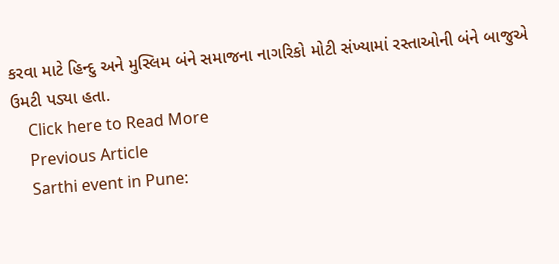કરવા માટે હિન્દુ અને મુસ્લિમ બંને સમાજના નાગરિકો મોટી સંખ્યામાં રસ્તાઓની બંને બાજુએ ઉમટી પડ્યા હતા.
    Click here to Read More
    Previous Article
    Sarthi event in Pune: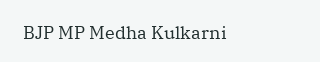BJP MP Medha Kulkarni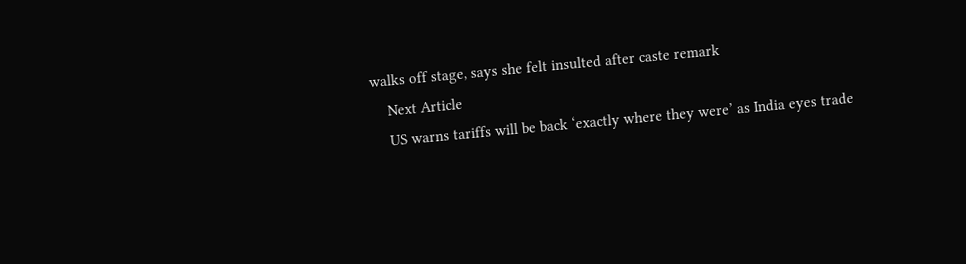walks off stage, says she felt insulted after caste remark
    Next Article
    US warns tariffs will be back ‘exactly where they were’ as India eyes trade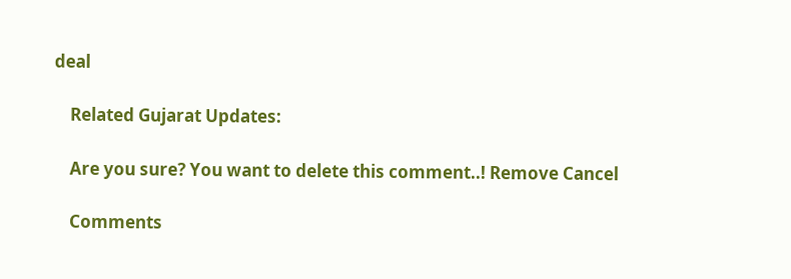deal

    Related Gujarat Updates:

    Are you sure? You want to delete this comment..! Remove Cancel

    Comments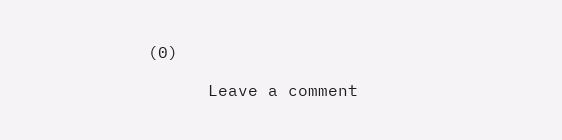(0)

      Leave a comment